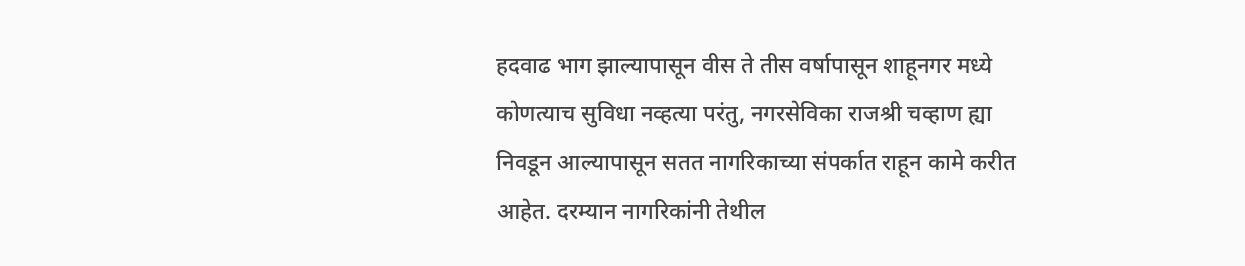हदवाढ भाग झाल्यापासून वीस ते तीस वर्षापासून शाहूनगर मध्ये कोणत्याच सुविधा नव्हत्या परंतु, नगरसेविका राजश्री चव्हाण ह्या निवडून आल्यापासून सतत नागरिकाच्या संपर्कात राहून कामे करीत आहेत. दरम्यान नागरिकांनी तेथील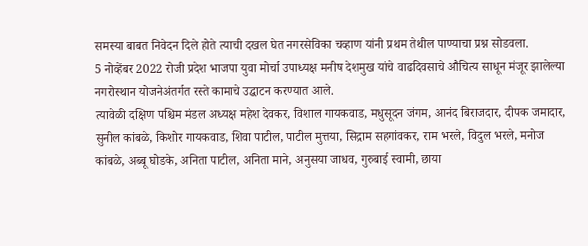समस्या बाबत निवेदन दिले होते त्याची दखल घेत नगरसेविका चव्हाण यांनी प्रथम तेथील पाण्याचा प्रश्न सोडवला.
5 नोव्हेंबर 2022 रोजी प्रदेश भाजपा युवा मोर्चा उपाध्यक्ष मनीष देशमुख यांचे वाढदिवसाचे औचित्य साधून मंजूर झालेल्या नगरोस्थान योजनेअंतर्गत रस्ते कामाचे उद्घाटन करण्यात आले.
त्यावेळी दक्षिण पश्चिम मंडल अध्यक्ष महेश देवकर, विशाल गायकवाड, मधुसूदन जंगम, आनंद बिराजदार, दीपक जमादार, सुनील कांबळे, किशोर गायकवाड, शिवा पाटील, पाटील मुत्तया, सिद्राम सहगांवकर, राम भरले, विदुल भरले, मनोज कांबळे, अब्बू घोडके, अनिता पाटील, अनिता माने, अनुसया जाधव, गुरुबाई स्वामी, छाया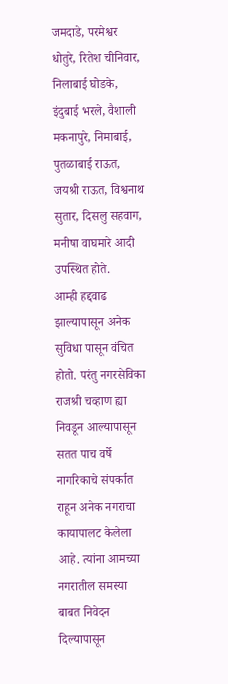जमदाडे, परमेश्वर धोतुरे, रितेश चीनिवार, निलाबाई घोडके, इंदुबाई भरले, वैशाली मकनापुरे, निमाबाई, पुतळाबाई राऊत, जयश्री राऊत, विश्वनाथ सुतार, दिसलु सहवाग, मनीषा वाघमारे आदी उपस्थित होते.
आम्ही हद्दवाढ झाल्यापासून अनेक सुविधा पासून वंचित होतो. परंतु नगरसेविका राजश्री चव्हाण ह्या निवडून आल्यापासून सतत पाच वर्षे नागरिकाचे संपर्कात राहून अनेक नगराचा कायापालट केलेला आहे. त्यांना आमच्या नगरातील समस्या बाबत निवेदन दिल्यापासून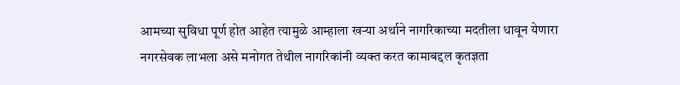आमच्या सुविधा पूर्ण होत आहेत त्यामुळे आम्हाला खऱ्या अर्थाने नागरिकाच्या मदतीला धावून येणारा नगरसेवक लाभला असे मनोगत तेथील नागरिकांनी व्यक्त करत कामाबद्दल कृतज्ञता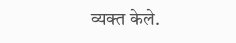व्यक्त केले.